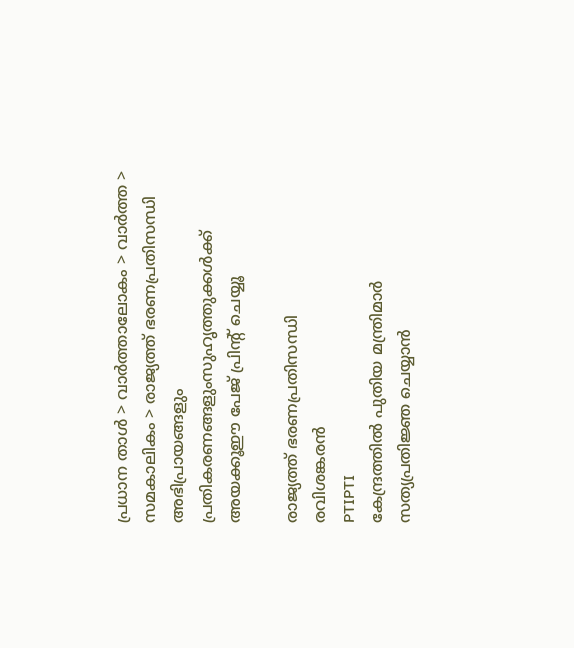പ്രധാന താള്‍ > വാര്‍ത്താലോകം > വാര്‍ത്ത > സമകാലികം > രാജ്യത്ത് ഭരണപ്രതിസന്ധി
അഭിപ്രായങ്ങളും പ്രതികരണങ്ങളുംസുഹൃത്തുക്കള്‍ക്ക് അയക്കൂഈ പേജ് പ്രിന്‍റ് ചെയ്യൂ

രാജ്യത്ത് ഭരണപ്രതിസന്ധി
രവിശങ്കരന്‍
PTIPTI
കേന്ദ്രത്തില്‍ പുതിയ മന്ത്രിമാര്‍ സത്യപ്രതിജ്ഞ ചെയ്യാന്‍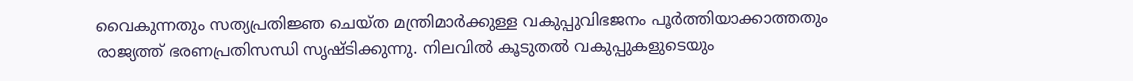വൈകുന്നതും സത്യപ്രതിജ്ഞ ചെയ്ത മന്ത്രിമാര്‍ക്കുള്ള വകുപ്പുവിഭജനം പൂര്‍ത്തിയാക്കാത്തതും രാജ്യത്ത് ഭരണപ്രതിസന്ധി സൃഷ്ടിക്കുന്നു. നിലവില്‍ കൂടുതല്‍ വകുപ്പുകളുടെയും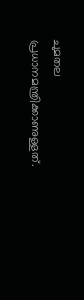ചുമതല പ്രധാനമന്ത്രിക്കാണുള്ളത്.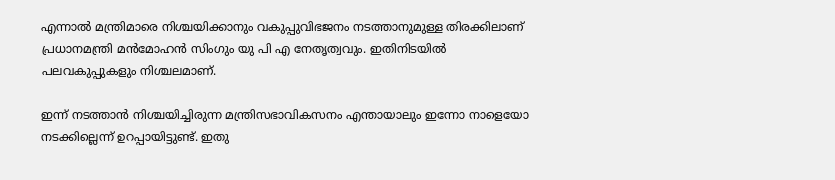എന്നാല്‍ മന്ത്രിമാരെ നിശ്ചയിക്കാനും വകുപ്പുവിഭജനം നടത്താനുമുള്ള തിരക്കിലാണ് പ്രധാനമന്ത്രി മന്‍‌മോഹന്‍ സിംഗും യു പി എ നേതൃത്വവും. ഇതിനിടയില്‍ പലവകുപ്പുകളും നിശ്ചലമാ‍ണ്.

ഇന്ന് നടത്താന്‍ നിശ്ചയിച്ചിരുന്ന മന്ത്രിസഭാവികസനം എന്തായാലും ഇന്നോ നാളെയോ നടക്കില്ലെന്ന് ഉറപ്പായിട്ടുണ്ട്. ഇതു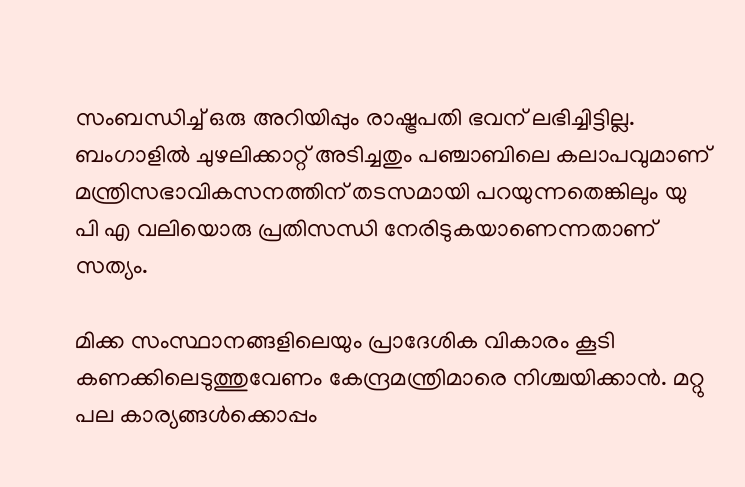സംബന്ധിച്ച് ഒരു അറിയിപ്പും രാഷ്ട്രപതി ഭവന് ലഭിച്ചിട്ടില്ല. ബംഗാളില്‍ ചുഴലിക്കാറ്റ് അടിച്ചതും പഞ്ചാബിലെ കലാപവുമാണ് മന്ത്രിസഭാവികസനത്തിന് തടസമായി പറയുന്നതെങ്കിലും യു പി എ വലിയൊരു പ്രതിസന്ധി നേരിടുകയാണെന്നതാണ് സത്യം.

മിക്ക സംസ്ഥാനങ്ങളിലെയും പ്രാദേശിക വികാരം കൂടി കണക്കിലെടുത്തുവേണം കേന്ദ്രമന്ത്രിമാരെ നിശ്ചയിക്കാന്‍. മറ്റു പല കാര്യങ്ങള്‍ക്കൊപ്പം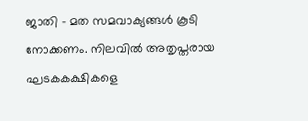ജാതി - മത സമവാക്യങ്ങള്‍ കൂടി നോക്കണം. നിലവില്‍ അതൃപ്തരായ ഘടകകക്ഷികളെ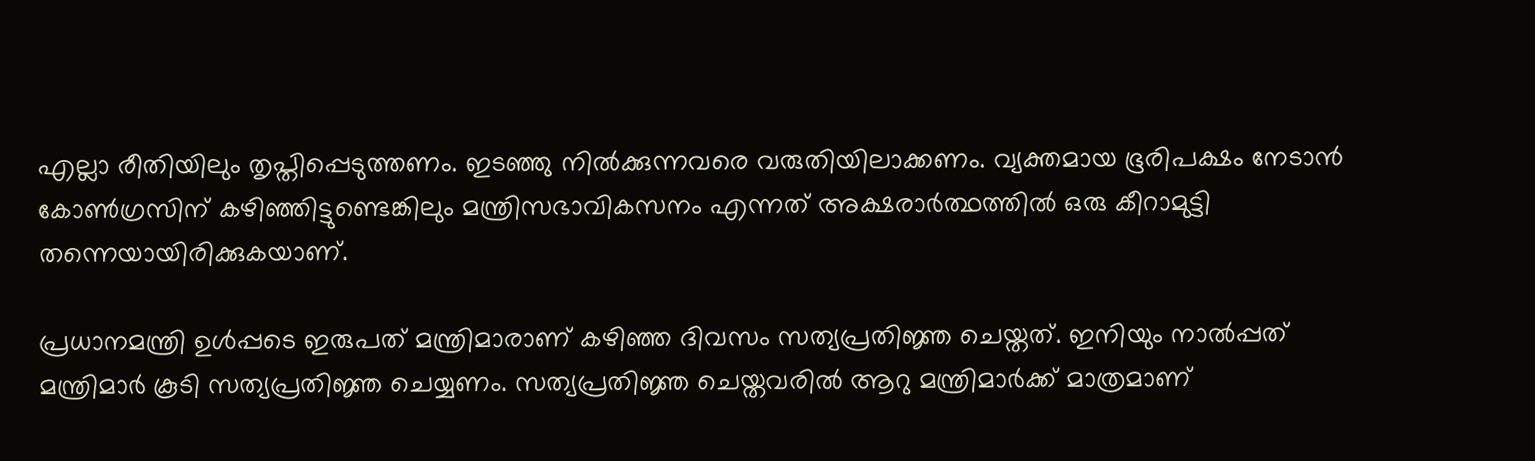എല്ലാ രീതിയിലും തൃപ്തിപ്പെടുത്തണം. ഇടഞ്ഞു നില്‍ക്കുന്നവരെ വരുതിയിലാക്കണം. വ്യക്തമായ ഭൂരിപക്ഷം നേടാന്‍ കോണ്‍ഗ്രസിന് കഴിഞ്ഞിട്ടുണ്ടെങ്കിലും മന്ത്രിസഭാവികസനം എന്നത് അക്ഷരാര്‍ത്ഥത്തില്‍ ഒരു കീറാമുട്ടി തന്നെയായിരിക്കുകയാണ്.

പ്രധാനമന്ത്രി ഉള്‍പ്പടെ ഇരുപത് മന്ത്രിമാരാണ് കഴിഞ്ഞ ദിവസം സത്യപ്രതിജ്ഞ ചെയ്തത്. ഇനിയും നാല്‍‌പ്പത് മന്ത്രിമാര്‍ കൂടി സത്യപ്രതിജ്ഞ ചെയ്യണം. സത്യപ്രതിജ്ഞ ചെയ്തവരില്‍ ആറു മന്ത്രിമാര്‍ക്ക് മാത്രമാണ്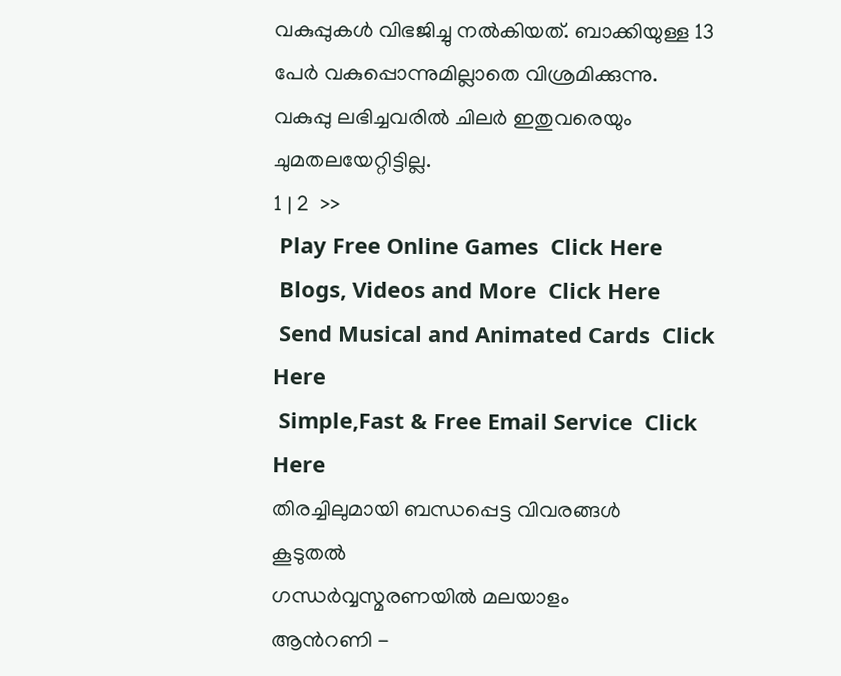വകുപ്പുകള്‍ വിഭജിച്ചു നല്‍കിയത്. ബാക്കിയുള്ള 13 പേര്‍ വകുപ്പൊന്നുമില്ലാതെ വിശ്രമിക്കുന്നു. വകുപ്പു ലഭിച്ചവരില്‍ ചിലര്‍ ഇതുവരെയും ചുമതലയേറ്റിട്ടില്ല.
1 | 2  >>
 Play Free Online Games  Click Here
 Blogs, Videos and More  Click Here
 Send Musical and Animated Cards  Click Here
 Simple,Fast & Free Email Service  Click Here
തിരച്ചിലുമായി ബന്ധപ്പെട്ട വിവരങ്ങള്‍
കൂടുതല്‍
ഗന്ധര്‍വ്വസ്മരണയില്‍ മലയാളം
ആന്‍റണി -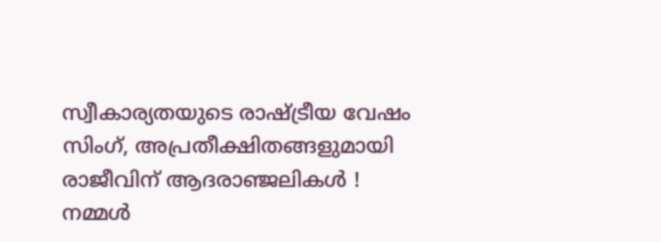സ്വീകാര്യതയുടെ രാഷ്ട്രീയ വേഷം
സിംഗ്, അപ്രതീക്ഷിതങ്ങളുമായി
രാജീവിന് ആദരാഞ്ജലികള്‍ !
നമ്മള്‍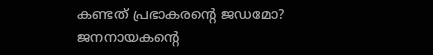കണ്ടത് പ്രഭാകരന്‍റെ ജഡമോ?
ജനനായകന്‍റെ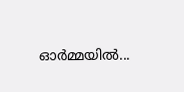ഓര്‍മ്മയില്‍...